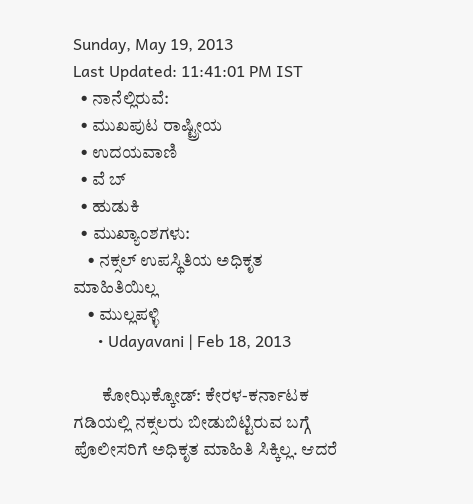Sunday, May 19, 2013
Last Updated: 11:41:01 PM IST
  • ನಾನೆಲ್ಲಿರುವೆ:
  • ಮುಖಪುಟ ರಾಷ್ಟ್ರೀಯ
  • ಉದಯವಾಣಿ
  • ವೆ ಬ್
  • ಹುಡುಕಿ
  • ಮುಖ್ಯಾಂಶಗಳು:
    • ನಕ್ಸಲ್‌ ಉಪಸ್ಥಿತಿಯ ಅಧಿಕೃತ ಮಾಹಿತಿಯಿಲ್ಲ
    • ಮುಲ್ಲಪಳ್ಳಿ
      • Udayavani | Feb 18, 2013

        ಕೋಝಿಕ್ಕೋಡ್‌: ಕೇರಳ-ಕರ್ನಾಟಕ ಗಡಿಯಲ್ಲಿ ನಕ್ಸಲರು ಬೀಡುಬಿಟ್ಟಿರುವ ಬಗ್ಗೆ ಪೊಲೀಸರಿಗೆ ಅಧಿಕೃತ ಮಾಹಿತಿ ಸಿಕ್ಕಿಲ್ಲ. ಆದರೆ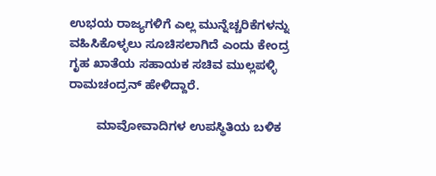ಉಭಯ ರಾಜ್ಯಗಳಿಗೆ ಎಲ್ಲ ಮುನ್ನೆಚ್ಚರಿಕೆಗಳನ್ನು ವಹಿಸಿಕೊಳ್ಳಲು ಸೂಚಿಸಲಾಗಿದೆ ಎಂದು ಕೇಂದ್ರ ಗೃಹ ಖಾತೆಯ ಸಹಾಯಕ ಸಚಿವ ಮುಲ್ಲಪಳ್ಳಿ ರಾಮಚಂದ್ರನ್‌ ಹೇಳಿದ್ದಾರೆ.

        ಮಾವೋವಾದಿಗಳ ಉಪಸ್ಥಿತಿಯ ಬಳಿಕ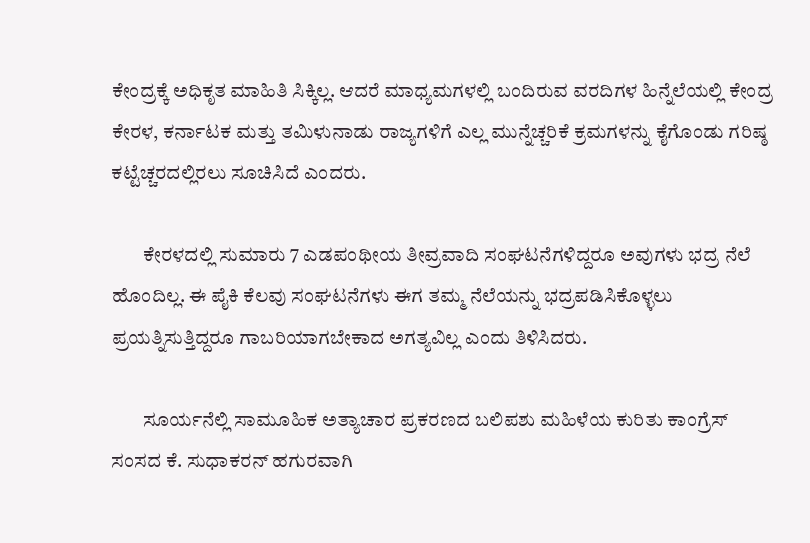ಕೇಂದ್ರಕ್ಕೆ ಅಧಿಕೃತ ಮಾಹಿತಿ ಸಿಕ್ಕಿಲ್ಲ. ಆದರೆ ಮಾಧ್ಯಮಗಳಲ್ಲಿ ಬಂದಿರುವ ವರದಿಗಳ ಹಿನ್ನೆಲೆಯಲ್ಲಿ ಕೇಂದ್ರ ಕೇರಳ, ಕರ್ನಾಟಕ ಮತ್ತು ತಮಿಳುನಾಡು ರಾಜ್ಯಗಳಿಗೆ ಎಲ್ಲ ಮುನ್ನೆಚ್ಚರಿಕೆ ಕ್ರಮಗಳನ್ನು ಕೈಗೊಂಡು ಗರಿಷ್ಠ ಕಟ್ಟೆಚ್ಚರದಲ್ಲಿರಲು ಸೂಚಿಸಿದೆ ಎಂದರು.

        ಕೇರಳದಲ್ಲಿ ಸುಮಾರು 7 ಎಡಪಂಥೀಯ ತೀವ್ರವಾದಿ ಸಂಘಟನೆಗಳಿದ್ದರೂ ಅವುಗಳು ಭದ್ರ ನೆಲೆ ಹೊಂದಿಲ್ಲ. ಈ ಪೈಕಿ ಕೆಲವು ಸಂಘಟನೆಗಳು ಈಗ ತಮ್ಮ ನೆಲೆಯನ್ನು ಭದ್ರಪಡಿಸಿಕೊಳ್ಳಲು ಪ್ರಯತ್ನಿಸುತ್ತಿದ್ದರೂ ಗಾಬರಿಯಾಗಬೇಕಾದ ಅಗತ್ಯವಿಲ್ಲ ಎಂದು ತಿಳಿಸಿದರು.

        ಸೂರ್ಯನೆಲ್ಲಿ ಸಾಮೂಹಿಕ ಅತ್ಯಾಚಾರ ಪ್ರಕರಣದ ಬಲಿಪಶು ಮಹಿಳೆಯ ಕುರಿತು ಕಾಂಗ್ರೆಸ್‌ ಸಂಸದ ಕೆ. ಸುಧಾಕರನ್‌ ಹಗುರವಾಗಿ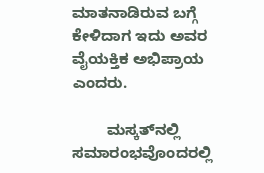ಮಾತನಾಡಿರುವ ಬಗ್ಗೆ ಕೇಳಿದಾಗ ಇದು ಅವರ ವೈಯಕ್ತಿಕ ಅಭಿಪ್ರಾಯ ಎಂದರು.

        ಮಸ್ಕತ್‌ನಲ್ಲಿ ಸಮಾರಂಭವೊಂದರಲ್ಲಿ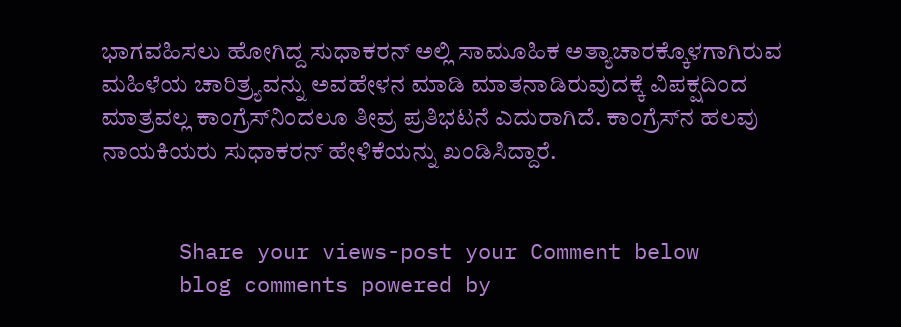ಭಾಗವಹಿಸಲು ಹೋಗಿದ್ದ ಸುಧಾಕರನ್‌ ಅಲ್ಲಿ ಸಾಮೂಹಿಕ ಅತ್ಯಾಚಾರಕ್ಕೊಳಗಾಗಿರುವ ಮಹಿಳೆಯ ಚಾರಿತ್ರ್ಯವನ್ನು ಅವಹೇಳನ ಮಾಡಿ ಮಾತನಾಡಿರುವುದಕ್ಕೆ ವಿಪಕ್ಷದಿಂದ ಮಾತ್ರವಲ್ಲ ಕಾಂಗ್ರೆಸ್‌ನಿಂದಲೂ ತೀವ್ರ ಪ್ರತಿಭಟನೆ ಎದುರಾಗಿದೆ. ಕಾಂಗ್ರೆಸ್‌ನ ಹಲವು ನಾಯಕಿಯರು ಸುಧಾಕರನ್‌ ಹೇಳಿಕೆಯನ್ನು ಖಂಡಿಸಿದ್ದಾರೆ.


      Share your views-post your Comment below
      blog comments powered by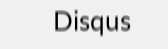Disqus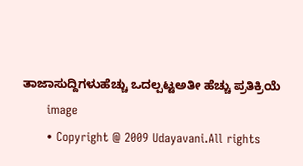ತಾಜಾಸುದ್ದಿಗಳುಹೆಚ್ಚು ಒದಲ್ಪಟ್ಟಅತೀ ಹೆಚ್ಚು ಪ್ರತಿಕ್ರಿಯೆ
      image
      • Copyright @ 2009 Udayavani.All rights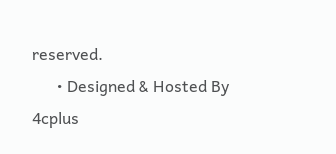reserved.
      • Designed & Hosted By 4cplus